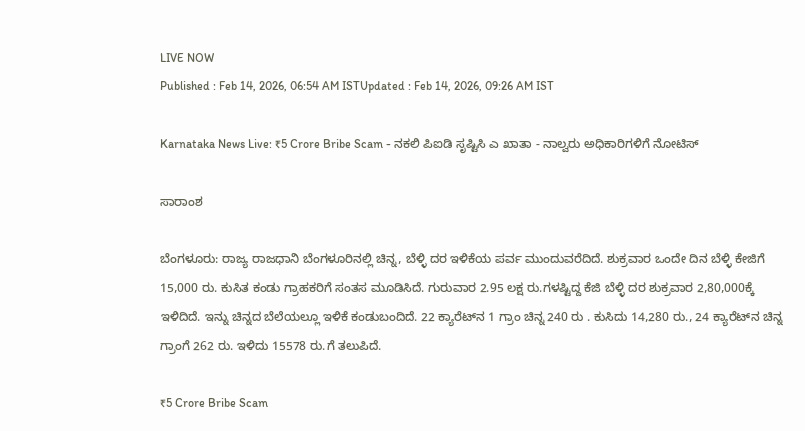LIVE NOW
Published : Feb 14, 2026, 06:54 AM ISTUpdated : Feb 14, 2026, 09:26 AM IST

Karnataka News Live: ₹5 Crore Bribe Scam - ನಕಲಿ ಪಿಐಡಿ ಸೃಷ್ಟಿಸಿ ಎ ಖಾತಾ - ನಾಲ್ವರು ಅಧಿಕಾರಿಗಳಿಗೆ ನೋಟಿಸ್

ಸಾರಾಂಶ

ಬೆಂಗಳೂರು: ರಾಜ್ಯ ರಾಜಧಾನಿ ಬೆಂಗಳೂರಿನಲ್ಲಿ ಚಿನ್ನ, ಬೆಳ್ಳಿ ದರ ಇಳಿಕೆಯ ಪರ್ವ ಮುಂದುವರೆದಿದೆ. ಶುಕ್ರವಾರ ಒಂದೇ ದಿನ ಬೆಳ್ಳಿ ಕೇಜಿಗೆ 15,000 ರು. ಕುಸಿತ ಕಂಡು ಗ್ರಾಹಕರಿಗೆ ಸಂತಸ ಮೂಡಿಸಿದೆ. ಗುರುವಾರ 2.95 ಲಕ್ಷ ರು.ಗಳಷ್ಟಿದ್ದ ಕೆಜಿ ಬೆಳ್ಳಿ ದರ ಶುಕ್ರವಾರ 2,80,000ಕ್ಕೆ ಇಳಿದಿದೆ. ಇನ್ನು ಚಿನ್ನದ ಬೆಲೆಯಲ್ಲೂ ಇಳಿಕೆ ಕಂಡುಬಂದಿದೆ. 22 ಕ್ಯಾರೆಟ್‌ನ 1 ಗ್ರಾಂ ಚಿನ್ನ 240 ರು . ಕುಸಿದು 14,280 ರು., 24 ಕ್ಯಾರೆಟ್‌ನ ಚಿನ್ನ ಗ್ರಾಂಗೆ 262 ರು. ಇಳಿದು 15578 ರು.ಗೆ ತಲುಪಿದೆ.

₹5 Crore Bribe Scam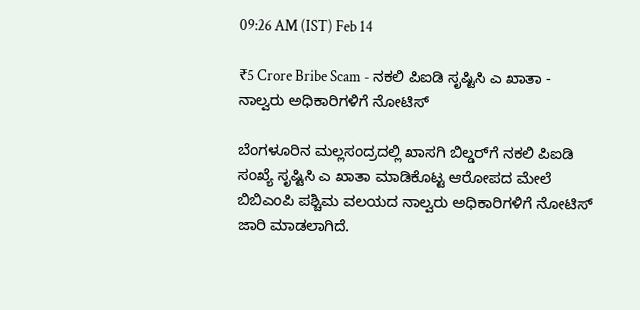09:26 AM (IST) Feb 14

₹5 Crore Bribe Scam - ನಕಲಿ ಪಿಐಡಿ ಸೃಷ್ಟಿಸಿ ಎ ಖಾತಾ - ನಾಲ್ವರು ಅಧಿಕಾರಿಗಳಿಗೆ ನೋಟಿಸ್

ಬೆಂಗಳೂರಿನ ಮಲ್ಲಸಂದ್ರದಲ್ಲಿ ಖಾಸಗಿ ಬಿಲ್ಡರ್‌ಗೆ ನಕಲಿ ಪಿಐಡಿ ಸಂಖ್ಯೆ ಸೃಷ್ಟಿಸಿ ಎ ಖಾತಾ ಮಾಡಿಕೊಟ್ಟ ಆರೋಪದ ಮೇಲೆ ಬಿಬಿಎಂಪಿ ಪಶ್ಚಿಮ ವಲಯದ ನಾಲ್ವರು ಅಧಿಕಾರಿಗಳಿಗೆ ನೋಟಿಸ್ ಜಾರಿ ಮಾಡಲಾಗಿದೆ.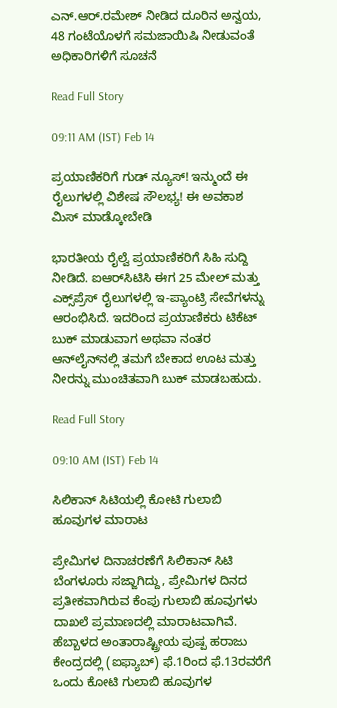ಎನ್.ಆರ್.ರಮೇಶ್ ನೀಡಿದ ದೂರಿನ ಅನ್ವಯ, 48 ಗಂಟೆಯೊಳಗೆ ಸಮಜಾಯಿಷಿ ನೀಡುವಂತೆ ಅಧಿಕಾರಿಗಳಿಗೆ ಸೂಚನೆ

Read Full Story

09:11 AM (IST) Feb 14

ಪ್ರಯಾಣಿಕರಿಗೆ ಗುಡ್ ನ್ಯೂಸ್! ಇನ್ಮುಂದೆ ಈ ರೈಲುಗಳಲ್ಲಿ ವಿಶೇಷ ಸೌಲಭ್ಯ! ಈ ಅವಕಾಶ ಮಿಸ್ ಮಾಡ್ಕೋಬೇಡಿ

ಭಾರತೀಯ ರೈಲ್ವೆ ಪ್ರಯಾಣಿಕರಿಗೆ ಸಿಹಿ ಸುದ್ದಿ ನೀಡಿದೆ. ಐಆರ್‌ಸಿಟಿಸಿ ಈಗ 25 ಮೇಲ್ ಮತ್ತು ಎಕ್ಸ್‌ಪ್ರೆಸ್ ರೈಲುಗಳಲ್ಲಿ ಇ-ಪ್ಯಾಂಟ್ರಿ ಸೇವೆಗಳನ್ನು ಆರಂಭಿಸಿದೆ. ಇದರಿಂದ ಪ್ರಯಾಣಿಕರು ಟಿಕೆಟ್ ಬುಕ್ ಮಾಡುವಾಗ ಅಥವಾ ನಂತರ ಆನ್‌ಲೈನ್‌ನಲ್ಲಿ ತಮಗೆ ಬೇಕಾದ ಊಟ ಮತ್ತು ನೀರನ್ನು ಮುಂಚಿತವಾಗಿ ಬುಕ್ ಮಾಡಬಹುದು.

Read Full Story

09:10 AM (IST) Feb 14

ಸಿಲಿಕಾನ್‌ ಸಿಟಿಯಲ್ಲಿ ಕೋಟಿ ಗುಲಾಬಿ ಹೂವುಗಳ ಮಾರಾಟ

ಪ್ರೇಮಿಗಳ ದಿನಾಚರಣೆಗೆ ಸಿಲಿಕಾನ್ ಸಿಟಿ ಬೆಂಗಳೂರು ಸಜ್ಜಾಗಿದ್ದು, ಪ್ರೇಮಿಗಳ ದಿನದ ಪ್ರತೀಕವಾಗಿರುವ ಕೆಂಪು ಗುಲಾಬಿ ಹೂವುಗಳು ದಾಖಲೆ ಪ್ರಮಾಣದಲ್ಲಿ ಮಾರಾಟವಾಗಿವೆ. ಹೆಬ್ಬಾಳದ ಅಂತಾರಾಷ್ಟ್ರೀಯ ಪುಷ್ಪ ಹರಾಜು ಕೇಂದ್ರದಲ್ಲಿ (ಐಫ್ಯಾಬ್) ಫೆ.1ರಿಂದ ಫೆ.13ರವರೆಗೆ ಒಂದು ಕೋಟಿ ಗುಲಾಬಿ ಹೂವುಗಳ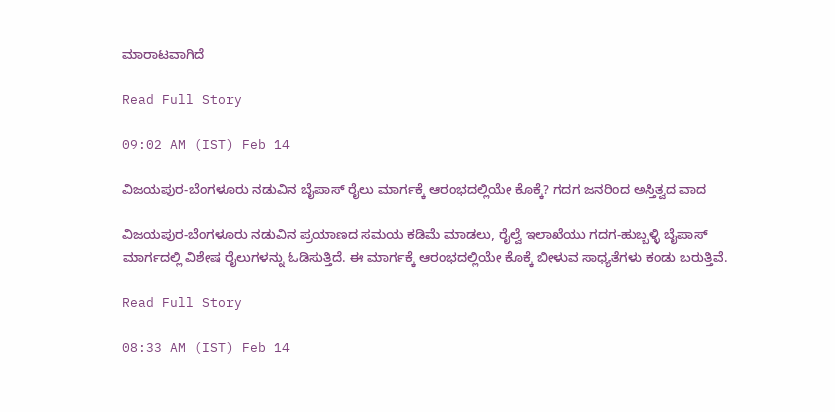ಮಾರಾಟವಾಗಿದೆ

Read Full Story

09:02 AM (IST) Feb 14

ವಿಜಯಪುರ-ಬೆಂಗಳೂರು ನಡುವಿನ ಬೈಪಾಸ್ ರೈಲು ಮಾರ್ಗಕ್ಕೆ ಆರಂಭದಲ್ಲಿಯೇ ಕೊಕ್ಕೆ? ಗದಗ ಜನರಿಂದ ಅಸ್ತಿತ್ವದ ವಾದ

ವಿಜಯಪುರ-ಬೆಂಗಳೂರು ನಡುವಿನ ಪ್ರಯಾಣದ ಸಮಯ ಕಡಿಮೆ ಮಾಡಲು, ರೈಲ್ವೆ ಇಲಾಖೆಯು ಗದಗ-ಹುಬ್ಬಳ್ಳಿ ಬೈಪಾಸ್ ಮಾರ್ಗದಲ್ಲಿ ವಿಶೇಷ ರೈಲುಗಳನ್ನು ಓಡಿಸುತ್ತಿದೆ. ಈ ಮಾರ್ಗಕ್ಕೆ ಆರಂಭದಲ್ಲಿಯೇ ಕೊಕ್ಕೆ ಬೀಳುವ ಸಾಧ್ಯತೆಗಳು ಕಂಡು ಬರುತ್ತಿವೆ.

Read Full Story

08:33 AM (IST) Feb 14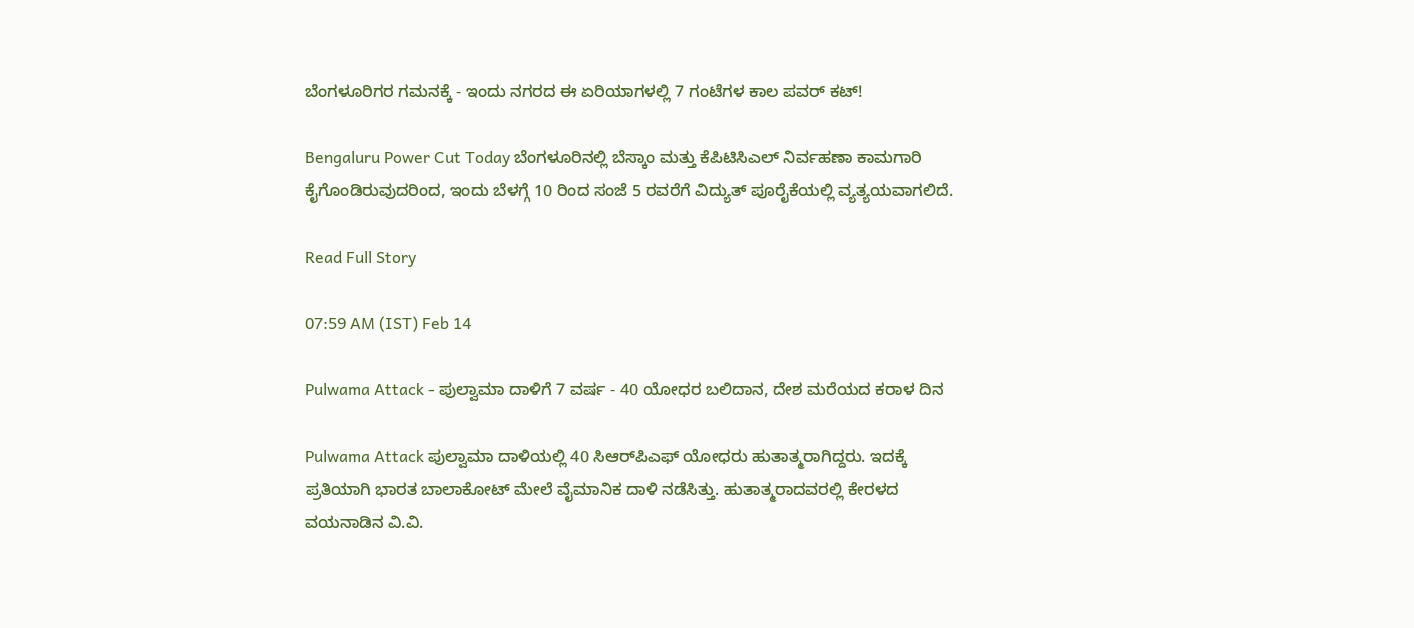ಬೆಂಗಳೂರಿಗರ ಗಮನಕ್ಕೆ - ಇಂದು ನಗರದ ಈ ಏರಿಯಾಗಳಲ್ಲಿ 7 ಗಂಟೆಗಳ ಕಾಲ ಪವರ್ ಕಟ್!

Bengaluru Power Cut Today ಬೆಂಗಳೂರಿನಲ್ಲಿ ಬೆಸ್ಕಾಂ ಮತ್ತು ಕೆಪಿಟಿಸಿಎಲ್ ನಿರ್ವಹಣಾ ಕಾಮಗಾರಿ ಕೈಗೊಂಡಿರುವುದರಿಂದ, ಇಂದು ಬೆಳಗ್ಗೆ 10 ರಿಂದ ಸಂಜೆ 5 ರವರೆಗೆ ವಿದ್ಯುತ್ ಪೂರೈಕೆಯಲ್ಲಿ ವ್ಯತ್ಯಯವಾಗಲಿದೆ.

Read Full Story

07:59 AM (IST) Feb 14

Pulwama Attack - ಪುಲ್ವಾಮಾ ದಾಳಿಗೆ 7 ವರ್ಷ - 40 ಯೋಧರ ಬಲಿದಾನ, ದೇಶ ಮರೆಯದ ಕರಾಳ ದಿನ

Pulwama Attack ಪುಲ್ವಾಮಾ ದಾಳಿಯಲ್ಲಿ 40 ಸಿಆರ್‌ಪಿಎಫ್ ಯೋಧರು ಹುತಾತ್ಮರಾಗಿದ್ದರು. ಇದಕ್ಕೆ ಪ್ರತಿಯಾಗಿ ಭಾರತ ಬಾಲಾಕೋಟ್ ಮೇಲೆ ವೈಮಾನಿಕ ದಾಳಿ ನಡೆಸಿತ್ತು. ಹುತಾತ್ಮರಾದವರಲ್ಲಿ ಕೇರಳದ ವಯನಾಡಿನ ವಿ.ವಿ.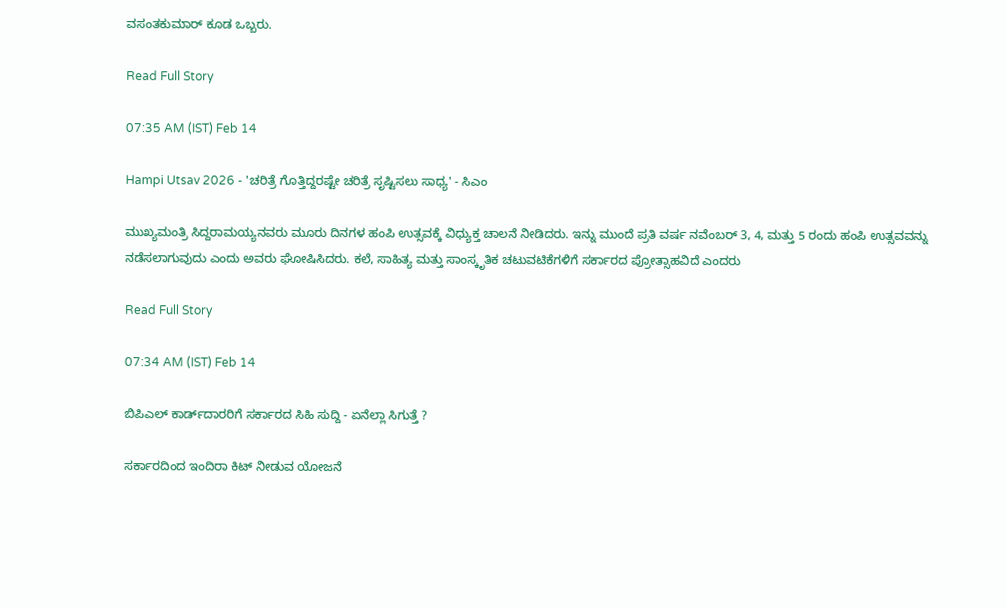ವಸಂತಕುಮಾರ್ ಕೂಡ ಒಬ್ಬರು.

Read Full Story

07:35 AM (IST) Feb 14

Hampi Utsav 2026 - 'ಚರಿತ್ರೆ ಗೊತ್ತಿದ್ದರಷ್ಟೇ ಚರಿತ್ರೆ ಸೃಷ್ಟಿಸಲು ಸಾಧ್ಯ' - ಸಿಎಂ

ಮುಖ್ಯಮಂತ್ರಿ ಸಿದ್ದರಾಮಯ್ಯನವರು ಮೂರು ದಿನಗಳ ಹಂಪಿ ಉತ್ಸವಕ್ಕೆ ವಿಧ್ಯುಕ್ತ ಚಾಲನೆ ನೀಡಿದರು. ಇನ್ನು ಮುಂದೆ ಪ್ರತಿ ವರ್ಷ ನವೆಂಬರ್ 3, 4, ಮತ್ತು 5 ರಂದು ಹಂಪಿ ಉತ್ಸವವನ್ನು ನಡೆಸಲಾಗುವುದು ಎಂದು ಅವರು ಘೋಷಿಸಿದರು. ಕಲೆ, ಸಾಹಿತ್ಯ ಮತ್ತು ಸಾಂಸ್ಕೃತಿಕ ಚಟುವಟಿಕೆಗಳಿಗೆ ಸರ್ಕಾರದ ಪ್ರೋತ್ಸಾಹವಿದೆ ಎಂದರು

Read Full Story

07:34 AM (IST) Feb 14

ಬಿಪಿಎಲ್ ಕಾರ್ಡ್‌ದಾರರಿಗೆ ಸರ್ಕಾರದ ಸಿಹಿ ಸುದ್ದಿ - ಏನೆಲ್ಲಾ ಸಿಗುತ್ತೆ ?

ಸರ್ಕಾರದಿಂದ ಇಂದಿರಾ ಕಿಟ್ ನೀಡುವ ಯೋಜನೆ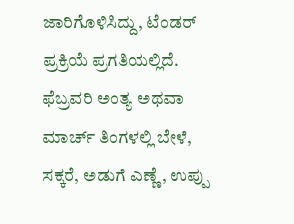ಜಾರಿಗೊಳಿಸಿದ್ದು, ಟೆಂಡರ್ ಪ್ರಕ್ರಿಯೆ ಪ್ರಗತಿಯಲ್ಲಿದೆ. ಫೆಬ್ರವರಿ ಅಂತ್ಯ ಅಥವಾ ಮಾರ್ಚ್ ತಿಂಗಳಲ್ಲಿ ಬೇಳೆ, ಸಕ್ಕರೆ, ಅಡುಗೆ ಎಣ್ಣೆ, ಉಪ್ಪು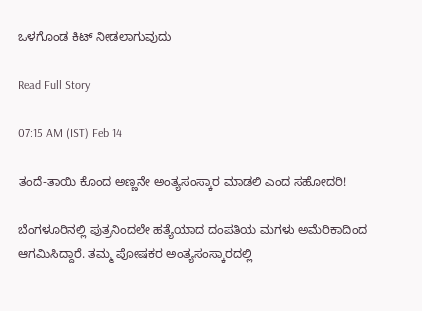ಒಳಗೊಂಡ ಕಿಟ್ ನೀಡಲಾಗುವುದು

Read Full Story

07:15 AM (IST) Feb 14

ತಂದೆ-ತಾಯಿ ಕೊಂದ ಅಣ್ಣನೇ ಅಂತ್ಯಸಂಸ್ಕಾರ ಮಾಡಲಿ ಎಂದ ಸಹೋದರಿ!

ಬೆಂಗಳೂರಿನಲ್ಲಿ ಪುತ್ರನಿಂದಲೇ ಹತ್ಯೆಯಾದ ದಂಪತಿಯ ಮಗಳು ಅಮೆರಿಕಾದಿಂದ ಆಗಮಿಸಿದ್ದಾರೆ. ತಮ್ಮ ಪೋಷಕರ ಅಂತ್ಯಸಂಸ್ಕಾರದಲ್ಲಿ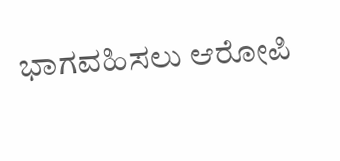ಭಾಗವಹಿಸಲು ಆರೋಪಿ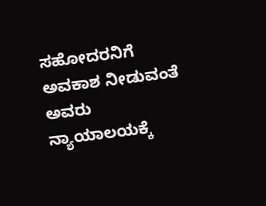ಸಹೋದರನಿಗೆ ಅವಕಾಶ ನೀಡುವಂತೆ ಅವರು ನ್ಯಾಯಾಲಯಕ್ಕೆ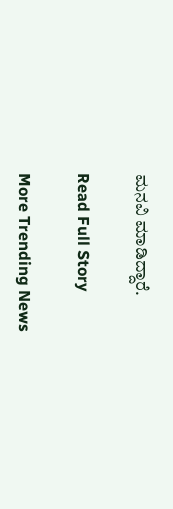ಮನವಿ ಮಾಡಿದ್ದಾರೆ.

Read Full Story

More Trending News